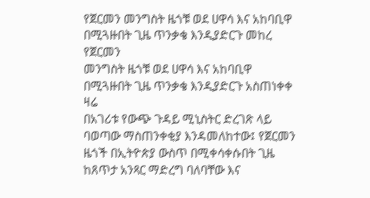የጀርመን መንግስት ዜጎቹ ወደ ሀዋሳ እና አከባቢዋ በሚጓዙበት ጊዜ ጥንቃቄ እንዲያድርጉ መከረ
የጀርመን
መንግስት ዜጎቹ ወደ ሀዋሳ እና አከባቢዋ
በሚጓዙበት ጊዜ ጥንቃቄ እንዲያድርጉ አስጠነቀቀ
ዛሬ
በአገሪቱ የውጭ ጉዳይ ሚኒስትር ድረገጽ ላይ
ባወጣው ማስጠንቀቂያ እንዳመለከተው፤ የጀርመን
ዜጎች በኢትዮጵያ ውስጥ በሚቀሳቀሱበት ጊዜ
ከጸጥታ አንጻር ማድረግ ባለባቸው እና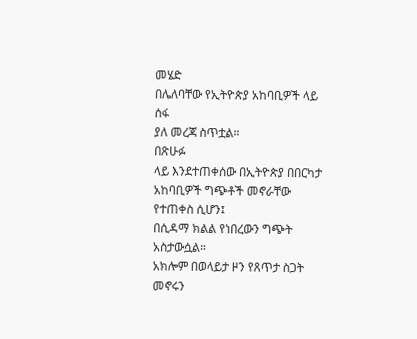መሄድ
በሌለባቸው የኢትዮጵያ አከባቢዎች ላይ ሰፋ
ያለ መረጃ ስጥቷል።
በጽሁፉ
ላይ እንደተጠቀሰው በኢትዮጵያ በበርካታ
አከባቢዎች ግጭቶች መኖራቸው የተጠቀስ ሲሆን፤
በሲዳማ ክልል የነበረውን ግጭት አስታውሷል።
አክሎም በወላይታ ዞን የጸጥታ ስጋት መኖሩን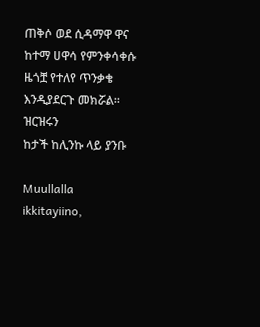ጠቅሶ ወደ ሲዳማዋ ዋና ከተማ ሀዋሳ የምንቀሳቀሱ
ዜጎቿ የተለየ ጥንቃቄ እንዲያደርጉ መክሯል።
ዝርዝሩን
ከታች ከሊንኩ ላይ ያንቡ

Muullalla ikkitayiino,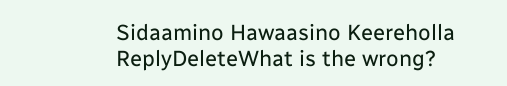Sidaamino Hawaasino Keereholla
ReplyDeleteWhat is the wrong?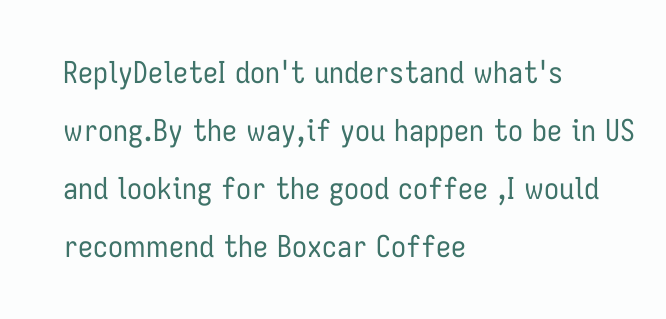ReplyDeleteI don't understand what's wrong.By the way,if you happen to be in US and looking for the good coffee ,I would recommend the Boxcar Coffee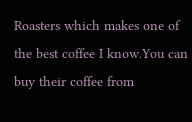Roasters which makes one of the best coffee I know.You can buy their coffee from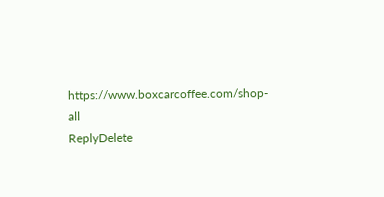https://www.boxcarcoffee.com/shop-all
ReplyDelete